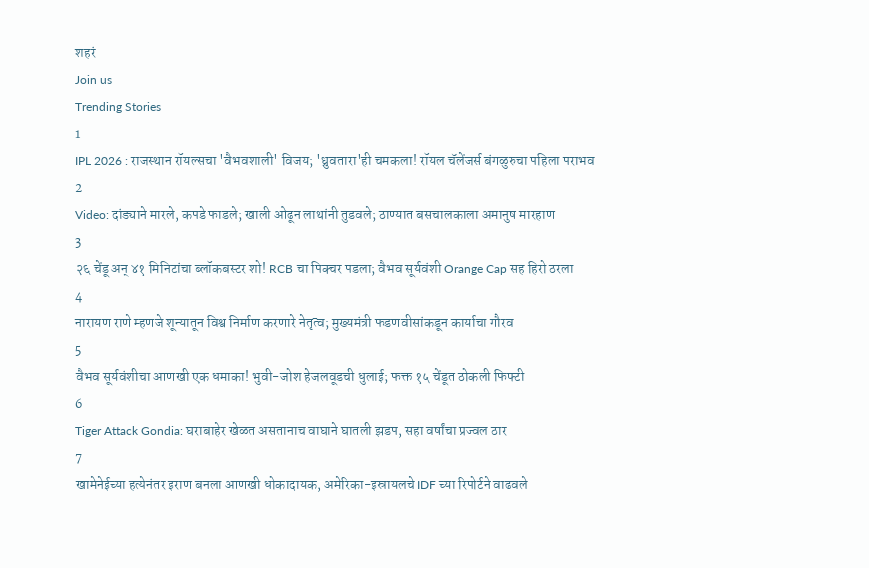शहरं
Join us
Trending Stories
1
IPL 2026 : राजस्थान रॉयल्सचा 'वैभवशाली' विजय; 'ध्रुवतारा'ही चमकला! रॉयल चॅलेंजर्स बंगळुरुचा पहिला पराभव
2
Video: दांड्याने मारले, कपडे फाडले; खाली ओढून लाथांनी तुडवले; ठाण्यात बसचालकाला अमानुष मारहाण
3
२६ चेंडू अन् ४१ मिनिटांचा ब्लॉकबस्टर शो! RCB चा पिक्चर पडला; वैभव सूर्यवंशी Orange Cap सह हिरो ठरला
4
नारायण राणे म्हणजे शून्यातून विश्व निर्माण करणारे नेतृत्व; मुख्यमंत्री फडणवीसांकडून कार्याचा गौरव
5
वैभव सूर्यवंशीचा आणखी एक धमाका! भुवी-जोश हेजलवूडची धुलाई; फक्त १५ चेंडूत ठोकली फिफ्टी
6
Tiger Attack Gondia: घराबाहेर खेळत असतानाच वाघाने घातली झडप, सहा वर्षांचा प्रज्वल ठार
7
खामेनेईच्या हत्येनंतर इराण बनला आणखी धोकादायक, अमेरिका-इस्रायलचे IDF च्या रिपोर्टने वाढवले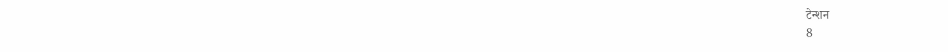टेन्शन
8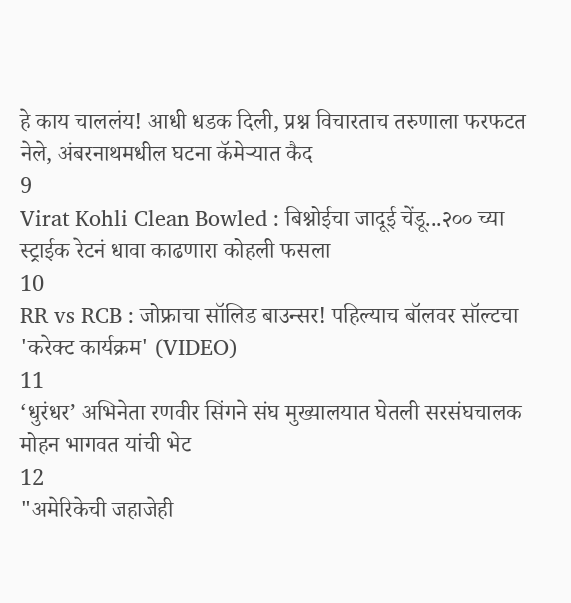हे काय चाललंय! आधी धडक दिली, प्रश्न विचारताच तरुणाला फरफटत नेले, अंबरनाथमधील घटना कॅमेऱ्यात कैद
9
Virat Kohli Clean Bowled : बिश्नोईचा जादूई चेंडू...२०० च्या स्ट्राईक रेटनं धावा काढणारा कोहली फसला
10
RR vs RCB : जोफ्राचा सॉलिड बाउन्सर! पहिल्याच बॉलवर सॉल्टचा 'करेक्ट कार्यक्रम' (VIDEO)
11
‘धुरंधर’ अभिनेता रणवीर सिंगने संघ मुख्यालयात घेतली सरसंघचालक मोहन भागवत यांची भेट
12
"अमेरिकेची जहाजेही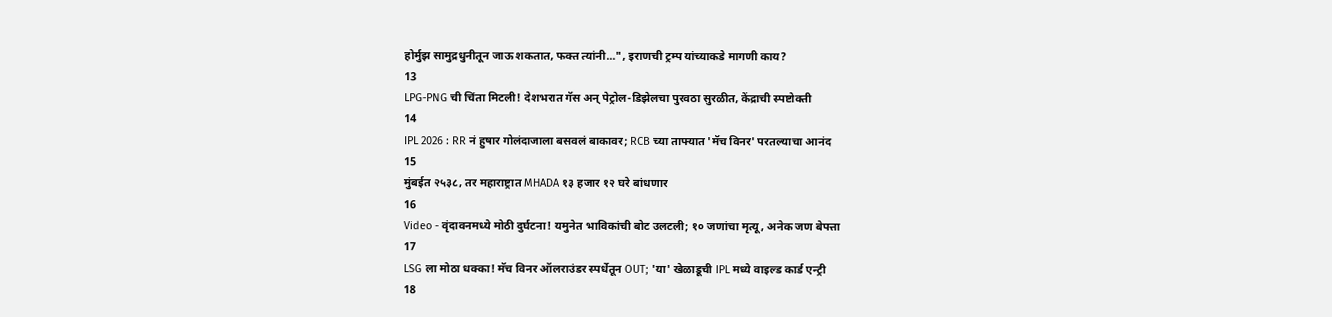होर्मुझ सामुद्रधुनीतून जाऊ शकतात, फक्त त्यांनी...", इराणची ट्रम्प यांच्याकडे मागणी काय?
13
LPG-PNG ची चिंता मिटली! देशभरात गॅस अन् पेट्रोल-डिझेलचा पुरवठा सुरळीत, केंद्राची स्पष्टोक्ती
14
IPL 2026 : RR नं हुषार गोलंदाजाला बसवलं बाकावर; RCB च्या ताफ्यात 'मॅच विनर' परतल्याचा आनंद
15
मुंबईत २५३८, तर महाराष्ट्रात MHADA १३ हजार १२ घरे बांधणार
16
Video - वृंदावनमध्ये मोठी दुर्घटना! यमुनेत भाविकांची बोट उलटली; १० जणांचा मृत्यू, अनेक जण बेपत्ता
17
LSG ला मोठा धक्का! मॅच विनर ऑलराउंडर स्पर्धेतून OUT; 'या' खेळाडूची IPL मध्ये वाइल्ड कार्ड एन्ट्री
18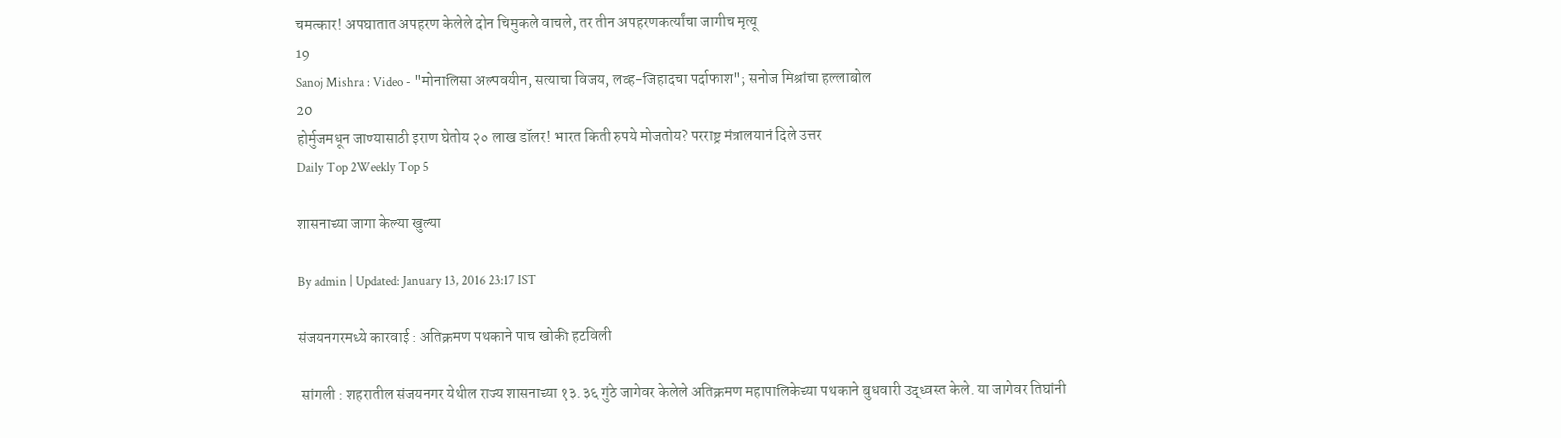चमत्कार! अपघातात अपहरण केलेले दोन चिमुकले वाचले, तर तीन अपहरणकर्त्यांचा जागीच मृत्यू
19
Sanoj Mishra : Video - "मोनालिसा अल्पवयीन, सत्याचा विजय, लव्ह-जिहादचा पर्दाफाश"; सनोज मिश्रांचा हल्लाबोल
20
होर्मुजमधून जाण्यासाठी इराण घेतोय २० लाख डॉलर! भारत किती रुपये मोजतोय? परराष्ट्र मंत्रालयानं दिले उत्तर
Daily Top 2Weekly Top 5

शासनाच्या जागा केल्या खुल्या

By admin | Updated: January 13, 2016 23:17 IST

संजयनगरमध्ये कारवाई : अतिक्रमण पथकाने पाच खोकी हटविली

 सांगली : शहरातील संजयनगर येथील राज्य शासनाच्या १३.३६ गुंठे जागेवर केलेले अतिक्रमण महापालिकेच्या पथकाने बुधवारी उद्ध्वस्त केले. या जागेवर तिघांनी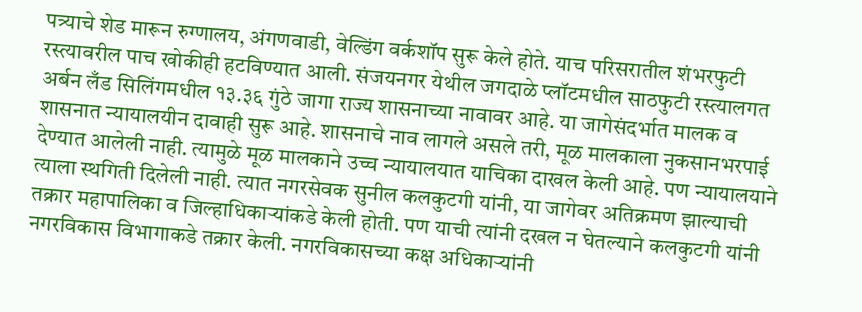पत्र्याचे शेड मारून रुग्णालय, अंगणवाडी, वेल्डिंग वर्कशॉप सुरू केले होते. याच परिसरातील शंभरफुटी रस्त्यावरील पाच खोकीही हटविण्यात आली. संजयनगर येथील जगदाळे प्लॉटमधील साठफुटी रस्त्यालगत अर्बन लँड सिलिंगमधील १३.३६ गुंठे जागा राज्य शासनाच्या नावावर आहे. या जागेसंदर्भात मालक व शासनात न्यायालयीन दावाही सुरू आहे. शासनाचे नाव लागले असले तरी, मूळ मालकाला नुकसानभरपाई देण्यात आलेली नाही. त्यामुळे मूळ मालकाने उच्च न्यायालयात याचिका दाखल केली आहे. पण न्यायालयाने त्याला स्थगिती दिलेली नाही. त्यात नगरसेवक सुनील कलकुटगी यांनी, या जागेवर अतिक्रमण झाल्याची तक्रार महापालिका व जिल्हाधिकाऱ्यांकडे केली होती. पण याची त्यांनी दखल न घेतल्याने कलकुटगी यांनी नगरविकास विभागाकडे तक्रार केली. नगरविकासच्या कक्ष अधिकाऱ्यांनी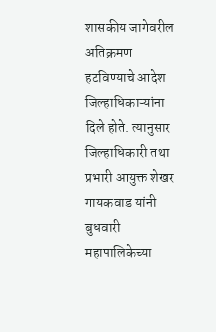शासकीय जागेवरील अतिक्रमण हटविण्याचे आदेश जिल्हाधिकाऱ्यांना दिले होते. त्यानुसार जिल्हाधिकारी तथा प्रभारी आयुक्त शेखर गायकवाड यांनी बुधवारी महापालिकेच्या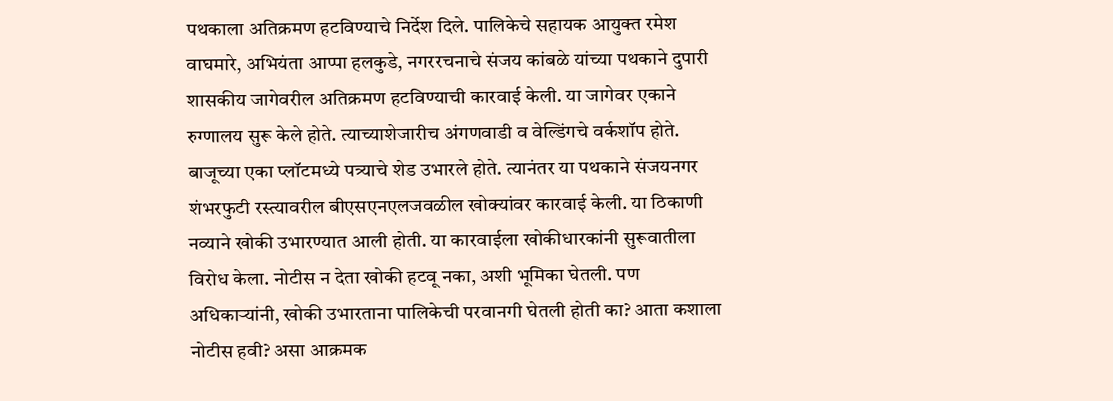पथकाला अतिक्रमण हटविण्याचे निर्देश दिले. पालिकेचे सहायक आयुक्त रमेश वाघमारे, अभियंता आप्पा हलकुडे, नगररचनाचे संजय कांबळे यांच्या पथकाने दुपारी शासकीय जागेवरील अतिक्रमण हटविण्याची कारवाई केली. या जागेवर एकाने रुग्णालय सुरू केले होते. त्याच्याशेजारीच अंगणवाडी व वेल्डिंगचे वर्कशॉप होते. बाजूच्या एका प्लॉटमध्ये पत्र्याचे शेड उभारले होते. त्यानंतर या पथकाने संजयनगर शंभरफुटी रस्त्यावरील बीएसएनएलजवळील खोक्यांवर कारवाई केली. या ठिकाणी नव्याने खोकी उभारण्यात आली होती. या कारवाईला खोकीधारकांनी सुरूवातीला विरोध केला. नोटीस न देता खोकी हटवू नका, अशी भूमिका घेतली. पण अधिकाऱ्यांनी, खोकी उभारताना पालिकेची परवानगी घेतली होती का? आता कशाला नोटीस हवी? असा आक्रमक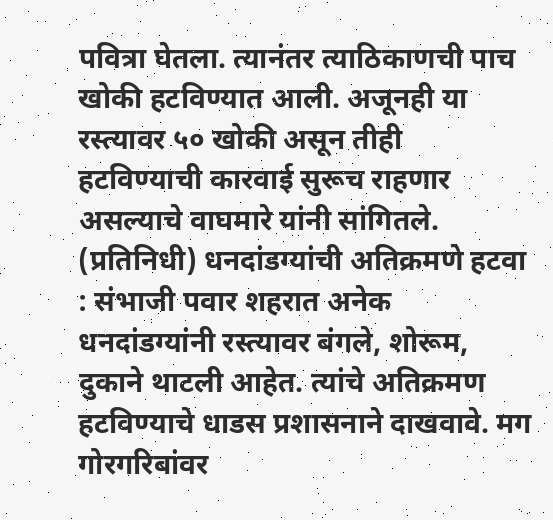पवित्रा घेतला. त्यानंतर त्याठिकाणची पाच खोकी हटविण्यात आली. अजूनही या रस्त्यावर ५० खोकी असून तीही हटविण्याची कारवाई सुरूच राहणार असल्याचे वाघमारे यांनी सांगितले. (प्रतिनिधी) धनदांडग्यांची अतिक्रमणे हटवा : संभाजी पवार शहरात अनेक धनदांडग्यांनी रस्त्यावर बंगले, शोरूम, दुकाने थाटली आहेत. त्यांचे अतिक्रमण हटविण्याचे धाडस प्रशासनाने दाखवावे. मग गोरगरिबांवर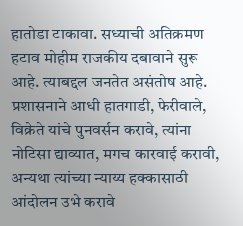हातोडा टाकावा. सध्याची अतिक्रमण हटाव मोहीम राजकीय दबावाने सुरू आहे. त्याबद्दल जनतेत असंतोष आहे. प्रशासनाने आधी हातगाडी, फेरीवाले, विक्रेते यांचे पुनवर्सन करावे, त्यांना नोटिसा द्याव्यात, मगच कारवाई करावी, अन्यथा त्यांच्या न्याय्य हक्कासाठी आंदोलन उभे करावे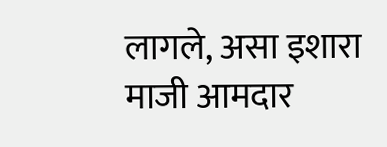लागले, असा इशारा माजी आमदार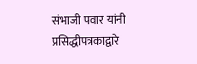संभाजी पवार यांनी प्रसिद्धीपत्रकाद्वारे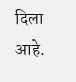दिला आहे.